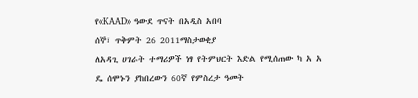የ«KAAD» ዓውደ ጥናት በአዲስ አበባ
ሰኞ፣ ጥቅምት 26 2011ማስታወቂያ
ለአዳጊ ሀገራት ተማሪዎች ነፃ የትምህርት እድል የሚሰጠው ካ አ አ ዴ ሰሞኑን ያከበረውን 60ኛ የምስረታ ዓመት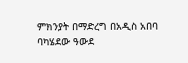ምክንያት በማድረግ በአዲስ አበባ ባካሄደው ዓውደ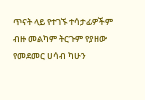ጥናት ላይ የተገኙ ተሳታፊዎችም ብዙ መልካም ትርጉም የያዘው የመደመር ሀሳብ ካሁን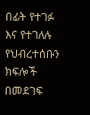በፊት የተገፉ እና የተገለሉ የህብረተሰቡን ክፍሎች በመደገፍ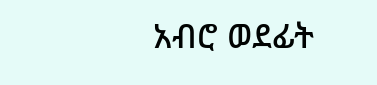አብሮ ወደፊት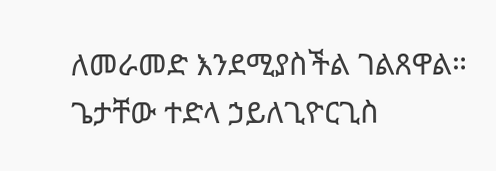ለመራመድ እንደሚያስችል ገልጸዋል።
ጌታቸው ተድላ ኃይለጊዮርጊስ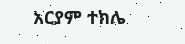አርያም ተክሌ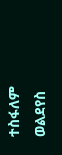ተስፋለም ወልደየስ